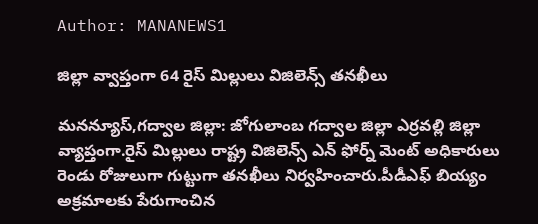Author: MANANEWS1

జిల్లా వ్వాప్తంగా 64 రైస్ మిల్లులు విజిలెన్స్ తనఖీలు

మనన్యూస్,గద్వాల జిల్లా: జోగులాంబ గద్వాల జిల్లా ఎర్రవల్లి జిల్లా వ్యాప్తంగా.రైస్ మిల్లులు రాష్ట్ర విజిలెన్స్ ఎన్ ఫోర్న్ మెంట్ అధికారులు రెండు రోజులుగా గుట్టుగా తనఖీలు నిర్వహించారు.పీడీఎఫ్ బియ్యం అక్రమాలకు పేరుగాంచిన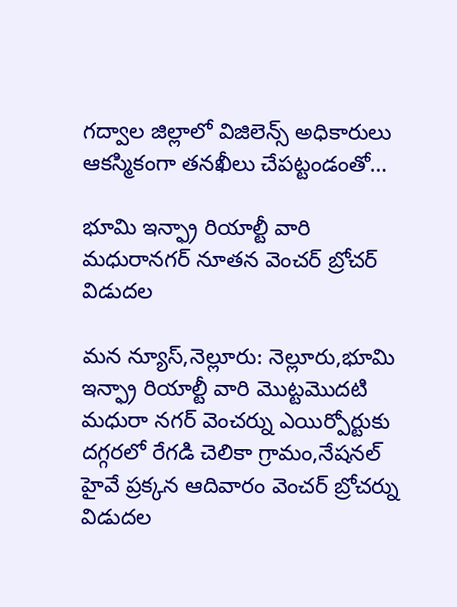గద్వాల జిల్లాలో విజిలెన్స్ అధికారులు ఆకస్మికంగా తనఖీలు చేపట్టండంతో…

భూమి ఇన్ఫ్రా రియాల్టీ వారి మధురానగర్ నూతన వెంచర్ బ్రోచర్ విడుదల

మన న్యూస్,నెల్లూరు: నెల్లూరు,భూమి ఇన్ఫ్రా రియాల్టీ వారి మొట్టమొదటి మధురా నగర్ వెంచర్ను ఎయిర్పోర్టుకు దగ్గరలో రేగడి చెలికా గ్రామం,నేషనల్ హైవే ప్రక్కన ఆదివారం వెంచర్ బ్రోచర్ను విడుదల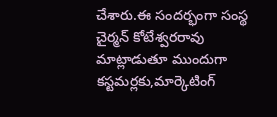చేశారు.ఈ సందర్భంగా సంస్థ చైర్మన్ కోటేశ్వరరావు మాట్లాడుతూ ముందుగా కస్టమర్లకు,మార్కెటింగ్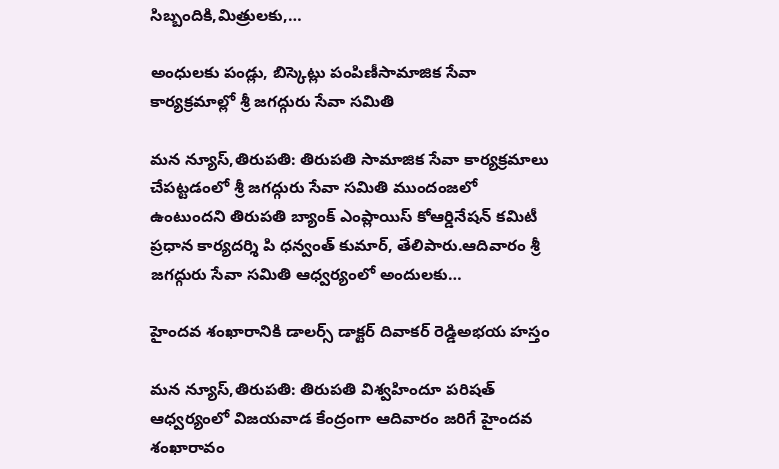సిబ్బందికి,మిత్రులకు,…

అంధులకు పండ్లు, బిస్కెట్లు పంపిణీసామాజిక సేవా కార్యక్రమాల్లో శ్రీ జగద్గురు సేవా సమితి

మన న్యూస్,తిరుపతి: తిరుపతి సామాజిక సేవా కార్యక్రమాలు చేపట్టడంలో శ్రీ జగద్గురు సేవా సమితి ముందంజలో ఉంటుందని తిరుపతి బ్యాంక్ ఎంప్లాయిస్ కోఆర్డినేషన్ కమిటీ ప్రధాన కార్యదర్శి పి ధన్వంత్ కుమార్, తేలిపారు.ఆదివారం శ్రీ జగద్గురు సేవా సమితి ఆధ్వర్యంలో అందులకు…

హైందవ శంఖారానికి డాలర్స్ డాక్టర్ దివాకర్ రెడ్డిఅభయ హస్తం

మన న్యూస్,తిరుపతి: తిరుపతి విశ్వహిందూ పరిషత్ ఆధ్వర్యంలో విజయవాడ కేంద్రంగా ఆదివారం జరిగే హైందవ శంఖారావం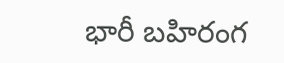భారీ బహిరంగ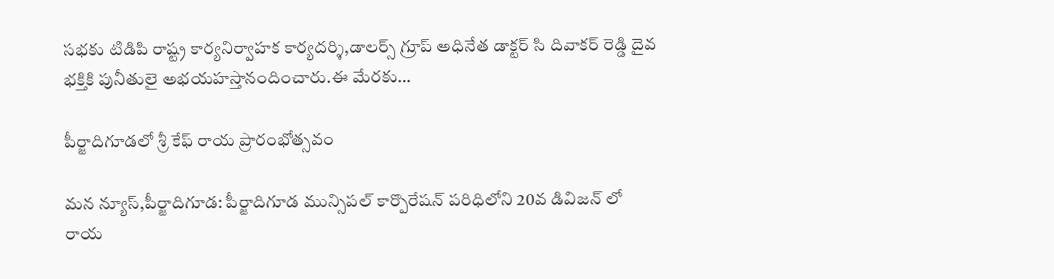సభకు టిడిపి రాష్ట్ర కార్యనిర్వాహక కార్యదర్శి,డాలర్స్ గ్రూప్ అధినేత డాక్టర్ సి దివాకర్ రెడ్డి దైవ భక్తికి పునీతులై అభయహస్తానందించారు.ఈ మేరకు…

పీర్జాదిగూడలో శ్రీ కేఫ్ రాయ ప్రారంభోత్సవం

మన న్యూస్,పీర్జాదిగూడ: పీర్జాదిగూడ మున్సిపల్ కార్పొరేషన్ పరిధిలోని 20వ డివిజన్ లో రాయ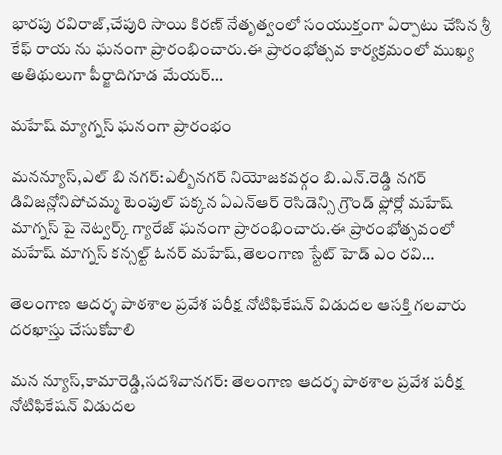భారపు రవిరాజ్,చేపురి సాయి కిరణ్ నేతృత్వంలో సంయుక్తంగా ఏర్పాటు చేసిన శ్రీ కేఫ్ రాయ ను ఘనంగా ప్రారంభించారు.ఈ ప్రారంభోత్సవ కార్యక్రమంలో ముఖ్య అతిథులుగా పీర్జాదిగూడ మేయర్…

మహేష్ మ్యాగ్నస్ ఘనంగా ప్రారంభం

మనన్యూస్,ఎల్ బి నగర్:ఎల్బీనగర్ నియోజకవర్గం బి.ఎన్.రెడ్డి నగర్ డివిజన్లోనిపోచమ్మ టెంపుల్ పక్కన ఏఎన్ఆర్ రెసిడెన్సి గ్రౌండ్ ఫ్లోర్లో మహేష్ మాగ్నస్ పై నెట్వర్క్ గ్యారేజ్ ఘనంగా ప్రారంభించారు.ఈ ప్రారంభోత్సవంలో మహేష్ మాగ్నస్ కన్సల్ట్ ఓనర్ మహేష్,తెలంగాణ స్టేట్ హెడ్ ఎం రవి…

తెలంగాణ ఆదర్శ పాఠశాల ప్రవేశ పరీక్ష నోటిఫికేషన్ విడుదల ఆసక్తి గలవారు దరఖాస్తు చేసుకోవాలి

మన న్యూస్,కామారెడ్డి,సదశివానగర్: తెలంగాణ ఆదర్శ పాఠశాల ప్రవేశ పరీక్ష నోటిఫికేషన్ విడుదల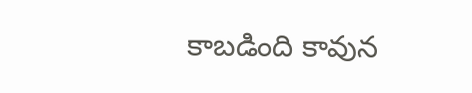కాబడింది కావున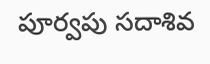పూర్వపు సదాశివ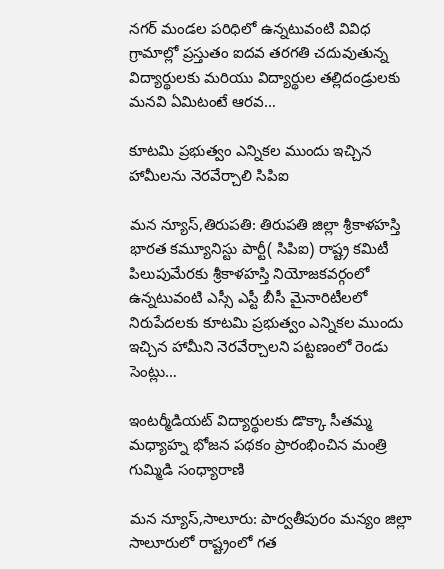నగర్ మండల పరిధిలో ఉన్నటువంటి వివిధ గ్రామాల్లో ప్రస్తుతం ఐదవ తరగతి చదువుతున్న విద్యార్థులకు మరియు విద్యార్థుల తల్లిదండ్రులకు మనవి ఏమిటంటే ఆరవ…

కూటమి ప్రభుత్వం ఎన్నికల ముందు ఇచ్చిన హామీలను నెరవేర్చాలి సిపిఐ

మన న్యూస్,తిరుపతి: తిరుపతి జిల్లా శ్రీకాళహస్తి భారత కమ్యూనిస్టు పార్టీ( సిపిఐ) రాష్ట్ర కమిటీ పిలుపుమేరకు శ్రీకాళహస్తి నియోజకవర్గంలో ఉన్నటువంటి ఎస్సీ ఎస్టీ బీసీ మైనారిటీలలో నిరుపేదలకు కూటమి ప్రభుత్వం ఎన్నికల ముందు ఇచ్చిన హామీని నెరవేర్చాలని పట్టణంలో రెండు సెంట్లు…

ఇంటర్మీడియట్ విద్యార్థులకు డొక్కా సీతమ్మ మధ్యాహ్న భోజన పథకం ప్రారంభించిన మంత్రి గుమ్మిడి సంధ్యారాణి

మన న్యూస్,సాలూరు: పార్వతీపురం మన్యం జిల్లా సాలూరులో రాష్ట్రంలో గత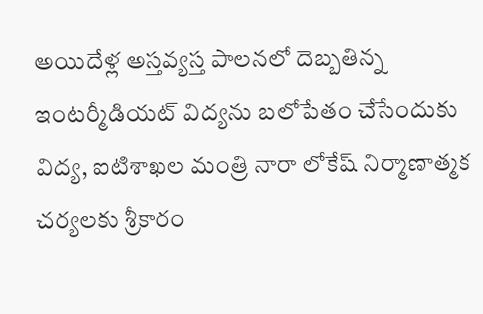అయిదేళ్ల అస్తవ్యస్త పాలనలో దెబ్బతిన్న ఇంటర్మీడియట్ విద్యను బలోపేతం చేసేందుకు విద్య, ఐటిశాఖల మంత్రి నారా లోకేష్ నిర్మాణాత్మక చర్యలకు శ్రీకారం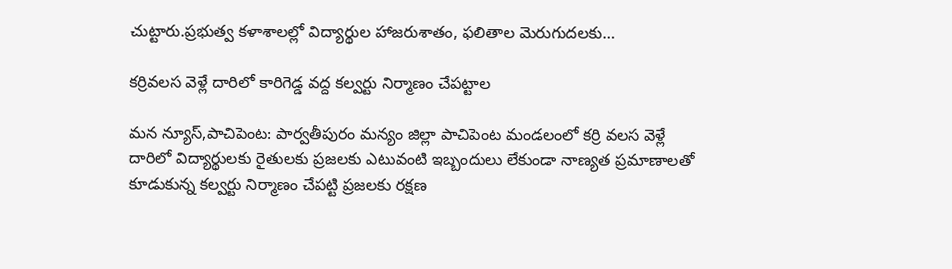చుట్టారు.ప్రభుత్వ కళాశాలల్లో విద్యార్థుల హాజరుశాతం, ఫలితాల మెరుగుదలకు…

కర్రివలస వెళ్లే దారిలో కారిగెడ్డ వద్ద కల్వర్టు నిర్మాణం చేపట్టాల

మన న్యూస్,పాచిపెంట: పార్వతీపురం మన్యం జిల్లా పాచిపెంట మండలంలో కర్రి వలస వెళ్లే దారిలో విద్యార్థులకు రైతులకు ప్రజలకు ఎటువంటి ఇబ్బందులు లేకుండా నాణ్యత ప్రమాణాలతో కూడుకున్న కల్వర్టు నిర్మాణం చేపట్టి ప్రజలకు రక్షణ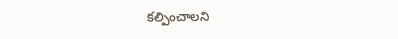కల్పించాలని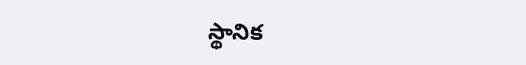స్థానిక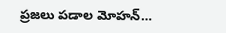ప్రజలు పడాల మోహన్…